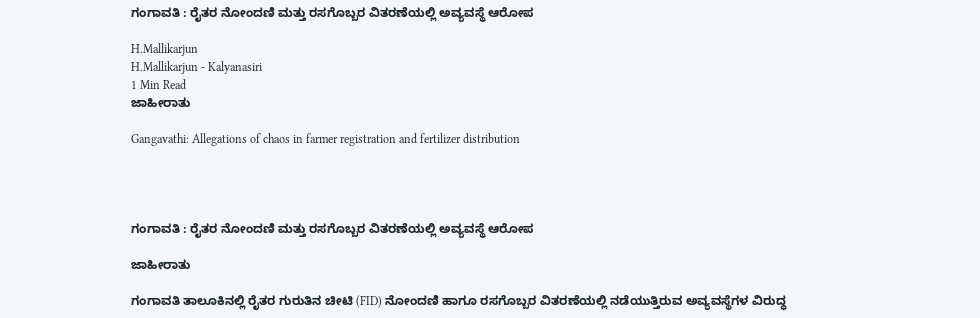ಗಂಗಾವತಿ : ರೈತರ ನೋಂದಣಿ ಮತ್ತು ರಸಗೊಬ್ಬರ ವಿತರಣೆಯಲ್ಲಿ ಅವ್ಯವಸ್ಥೆ ಆರೋಪ

H.Mallikarjun
H.Mallikarjun - Kalyanasiri
1 Min Read
ಜಾಹೀರಾತು

Gangavathi: Allegations of chaos in farmer registration and fertilizer distribution




ಗಂಗಾವತಿ : ರೈತರ ನೋಂದಣಿ ಮತ್ತು ರಸಗೊಬ್ಬರ ವಿತರಣೆಯಲ್ಲಿ ಅವ್ಯವಸ್ಥೆ ಆರೋಪ

ಜಾಹೀರಾತು

ಗಂಗಾವತಿ ತಾಲೂಕಿನಲ್ಲಿ ರೈತರ ಗುರುತಿನ ಚೀಟಿ (FID) ನೋಂದಣಿ ಹಾಗೂ ರಸಗೊಬ್ಬರ ವಿತರಣೆಯಲ್ಲಿ ನಡೆಯುತ್ತಿರುವ ಅವ್ಯವಸ್ಥೆಗಳ ವಿರುದ್ಧ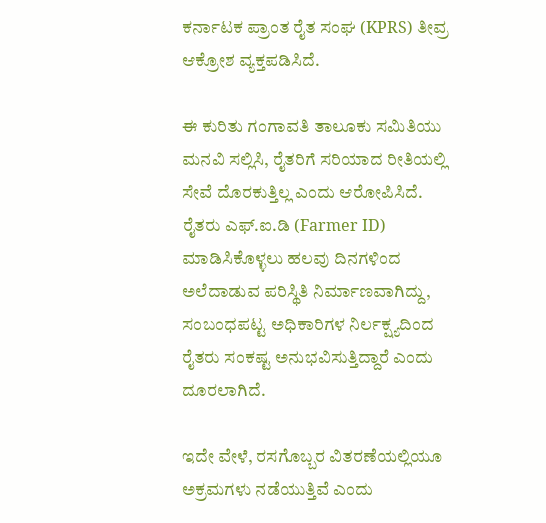ಕರ್ನಾಟಕ ಪ್ರಾಂತ ರೈತ ಸಂಘ (KPRS) ತೀವ್ರ ಆಕ್ರೋಶ ವ್ಯಕ್ತಪಡಿಸಿದೆ.

ಈ ಕುರಿತು ಗಂಗಾವತಿ ತಾಲೂಕು ಸಮಿತಿಯು ಮನವಿ ಸಲ್ಲಿಸಿ, ರೈತರಿಗೆ ಸರಿಯಾದ ರೀತಿಯಲ್ಲಿ ಸೇವೆ ದೊರಕುತ್ತಿಲ್ಲ ಎಂದು ಆರೋಪಿಸಿದೆ. ರೈತರು ಎಫ್‌.ಐ.ಡಿ (Farmer ID) ಮಾಡಿಸಿಕೊಳ್ಳಲು ಹಲವು ದಿನಗಳಿಂದ ಅಲೆದಾಡುವ ಪರಿಸ್ಥಿತಿ ನಿರ್ಮಾಣವಾಗಿದ್ದು, ಸಂಬಂಧಪಟ್ಟ ಅಧಿಕಾರಿಗಳ ನಿರ್ಲಕ್ಷ್ಯದಿಂದ ರೈತರು ಸಂಕಷ್ಟ ಅನುಭವಿಸುತ್ತಿದ್ದಾರೆ ಎಂದು ದೂರಲಾಗಿದೆ.

ಇದೇ ವೇಳೆ, ರಸಗೊಬ್ಬರ ವಿತರಣೆಯಲ್ಲಿಯೂ ಅಕ್ರಮಗಳು ನಡೆಯುತ್ತಿವೆ ಎಂದು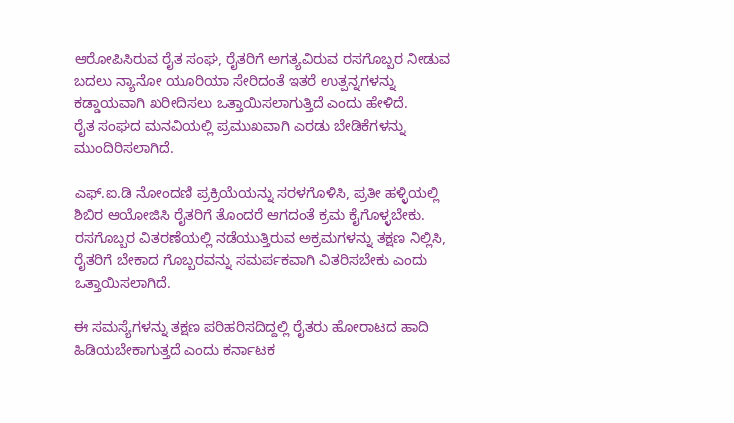ಆರೋಪಿಸಿರುವ ರೈತ ಸಂಘ, ರೈತರಿಗೆ ಅಗತ್ಯವಿರುವ ರಸಗೊಬ್ಬರ ನೀಡುವ ಬದಲು ನ್ಯಾನೋ ಯೂರಿಯಾ ಸೇರಿದಂತೆ ಇತರೆ ಉತ್ಪನ್ನಗಳನ್ನು ಕಡ್ಡಾಯವಾಗಿ ಖರೀದಿಸಲು ಒತ್ತಾಯಿಸಲಾಗುತ್ತಿದೆ ಎಂದು ಹೇಳಿದೆ.
ರೈತ ಸಂಘದ ಮನವಿಯಲ್ಲಿ ಪ್ರಮುಖವಾಗಿ ಎರಡು ಬೇಡಿಕೆಗಳನ್ನು ಮುಂದಿರಿಸಲಾಗಿದೆ.

ಎಫ್‌.ಐ.ಡಿ ನೋಂದಣಿ ಪ್ರಕ್ರಿಯೆಯನ್ನು ಸರಳಗೊಳಿಸಿ, ಪ್ರತೀ ಹಳ್ಳಿಯಲ್ಲಿ ಶಿಬಿರ ಆಯೋಜಿಸಿ ರೈತರಿಗೆ ತೊಂದರೆ ಆಗದಂತೆ ಕ್ರಮ ಕೈಗೊಳ್ಳಬೇಕು.
ರಸಗೊಬ್ಬರ ವಿತರಣೆಯಲ್ಲಿ ನಡೆಯುತ್ತಿರುವ ಅಕ್ರಮಗಳನ್ನು ತಕ್ಷಣ ನಿಲ್ಲಿಸಿ, ರೈತರಿಗೆ ಬೇಕಾದ ಗೊಬ್ಬರವನ್ನು ಸಮರ್ಪಕವಾಗಿ ವಿತರಿಸಬೇಕು ಎಂದು ಒತ್ತಾಯಿಸಲಾಗಿದೆ.

ಈ ಸಮಸ್ಯೆಗಳನ್ನು ತಕ್ಷಣ ಪರಿಹರಿಸದಿದ್ದಲ್ಲಿ ರೈತರು ಹೋರಾಟದ ಹಾದಿ ಹಿಡಿಯಬೇಕಾಗುತ್ತದೆ ಎಂದು ಕರ್ನಾಟಕ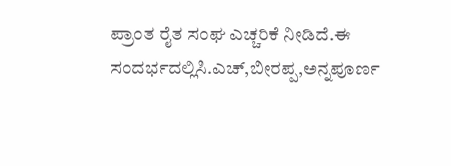ಪ್ರಾಂತ ರೈತ ಸಂಘ ಎಚ್ಚರಿಕೆ ನೀಡಿದೆ.ಈ ಸಂದರ್ಭದಲ್ಲಿಸಿ.ಎಚ್,ಬೀರಪ್ಪ,ಅನ್ನಪೂರ್ಣ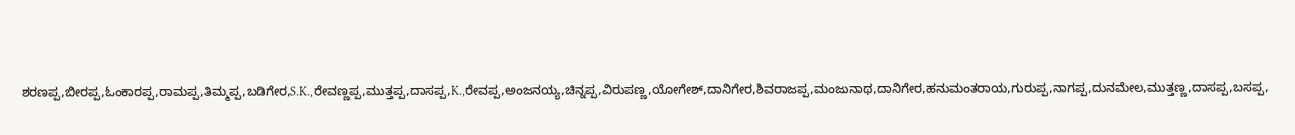ಶರಣಪ್ಪ,ಬೀರಪ್ಪ,ಓಂಕಾರಪ್ಪ,ರಾಮಪ್ಪ,ತಿಮ್ಮಪ್ಪ,ಬಡಿಗೇರ,S.K.,ರೇವಣ್ಣಪ್ಪ,ಮುತ್ತಪ್ಪ,ದಾಸಪ್ಪ,K.,ರೇವಪ್ಪ,ಅಂಜನಯ್ಯ,ಚಿನ್ನಪ್ಪ,ವಿರುಪಣ್ಣ,ಯೋಗೇಶ್,ದಾನಿಗೇರ,ಶಿವರಾಜಪ್ಪ,ಮಂಜುನಾಥ,ದಾನಿಗೇರ,ಹನುಮಂತರಾಯ,ಗುರುಪ್ಪ,ನಾಗಪ್ಪ,ದುನಮೇಲ,ಮುತ್ತಣ್ಣ,ದಾಸಪ್ಪ,ಬಸಪ್ಪ,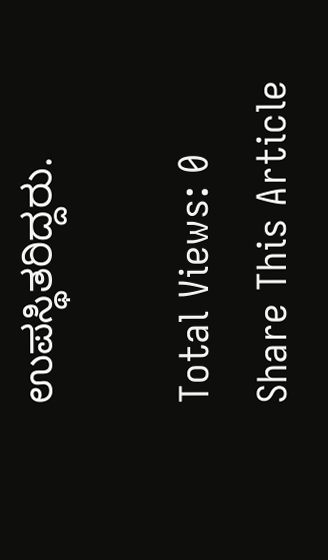ಉಪಸ್ಥಿತರಿದ್ದರು.

Total Views: 0
Share This Article